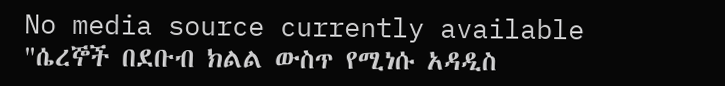No media source currently available
"ሴረኞች በደቡብ ክልል ውስጥ የሚነሱ አዳዲስ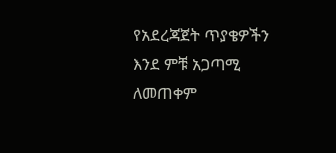የአደረጃጀት ጥያቄዎችን እንደ ምቹ አጋጣሚ ለመጠቀም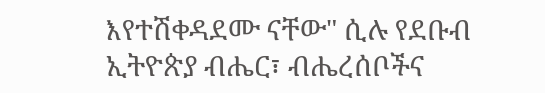እየተሽቀዳደሙ ናቸው" ሲሉ የደቡብ ኢትዮጵያ ብሔር፣ ብሔረሰቦችና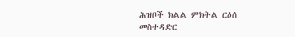ሕዝቦች ክልል ምክትል ርዕሰ መስተዳድር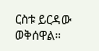ርስቱ ይርዳው ወቅሰዋል።